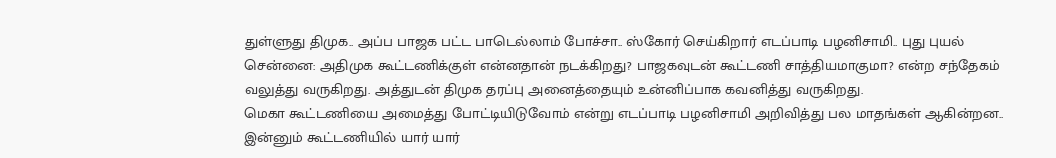துள்ளுது திமுக.. அப்ப பாஜக பட்ட பாடெல்லாம் போச்சா.. ஸ்கோர் செய்கிறார் எடப்பாடி பழனிசாமி.. புது புயல்
சென்னை: அதிமுக கூட்டணிக்குள் என்னதான் நடக்கிறது? பாஜகவுடன் கூட்டணி சாத்தியமாகுமா? என்ற சந்தேகம் வலுத்து வருகிறது. அத்துடன் திமுக தரப்பு அனைத்தையும் உன்னிப்பாக கவனித்து வருகிறது.
மெகா கூட்டணியை அமைத்து போட்டியிடுவோம் என்று எடப்பாடி பழனிசாமி அறிவித்து பல மாதங்கள் ஆகின்றன.. இன்னும் கூட்டணியில் யார் யார்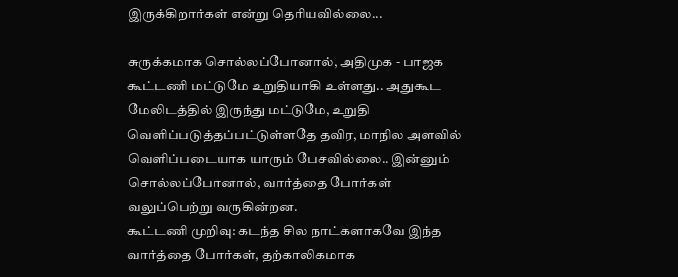இருக்கிறார்கள் என்று தெரியவில்லை...

சுருக்கமாக சொல்லப்போனால், அதிமுக - பாஜக கூட்டணி மட்டுமே உறுதியாகி உள்ளது.. அதுகூட மேலிடத்தில் இருந்து மட்டுமே, உறுதி வெளிப்படுத்தப்பட்டுள்ளதே தவிர, மாநில அளவில் வெளிப்படையாக யாரும் பேசவில்லை.. இன்னும் சொல்லப்போனால், வார்த்தை போர்கள் வலுப்பெற்று வருகின்றன.
கூட்டணி முறிவு: கடந்த சில நாட்களாகவே இந்த வார்த்தை போர்கள், தற்காலிகமாக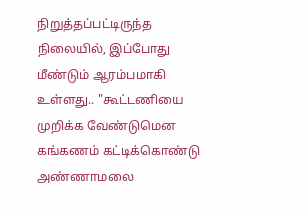நிறுத்தப்பட்டிருந்த நிலையில், இப்போது மீண்டும் ஆரம்பமாகி உள்ளது.. "கூட்டணியை முறிக்க வேண்டுமென கங்கணம் கட்டிக்கொண்டு அண்ணாமலை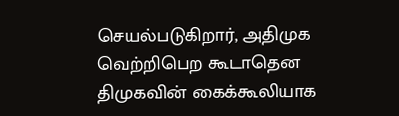செயல்படுகிறார், அதிமுக வெற்றிபெற கூடாதென திமுகவின் கைக்கூலியாக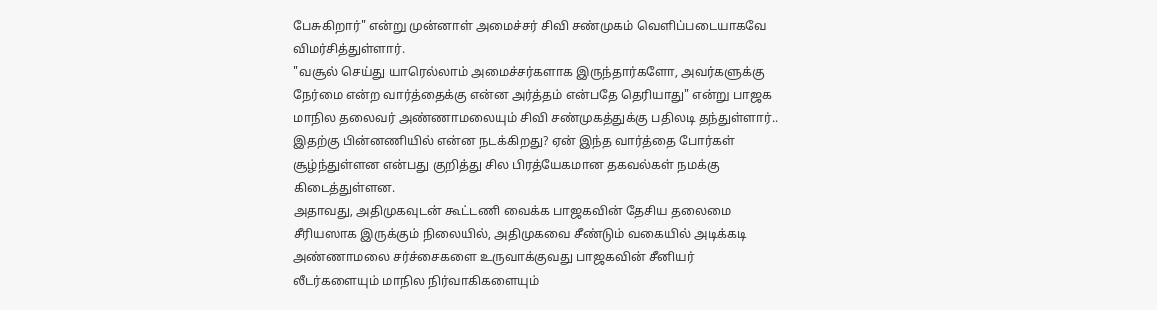பேசுகிறார்" என்று முன்னாள் அமைச்சர் சிவி சண்முகம் வெளிப்படையாகவே விமர்சித்துள்ளார்.
"வசூல் செய்து யாரெல்லாம் அமைச்சர்களாக இருந்தார்களோ, அவர்களுக்கு நேர்மை என்ற வார்த்தைக்கு என்ன அர்த்தம் என்பதே தெரியாது" என்று பாஜக மாநில தலைவர் அண்ணாமலையும் சிவி சண்முகத்துக்கு பதிலடி தந்துள்ளார்.. இதற்கு பின்னணியில் என்ன நடக்கிறது? ஏன் இந்த வார்த்தை போர்கள் சூழ்ந்துள்ளன என்பது குறித்து சில பிரத்யேகமான தகவல்கள் நமக்கு கிடைத்துள்ளன.
அதாவது, அதிமுகவுடன் கூட்டணி வைக்க பாஜகவின் தேசிய தலைமை சீரியஸாக இருக்கும் நிலையில், அதிமுகவை சீண்டும் வகையில் அடிக்கடி அண்ணாமலை சர்ச்சைகளை உருவாக்குவது பாஜகவின் சீனியர் லீடர்களையும் மாநில நிர்வாகிகளையும்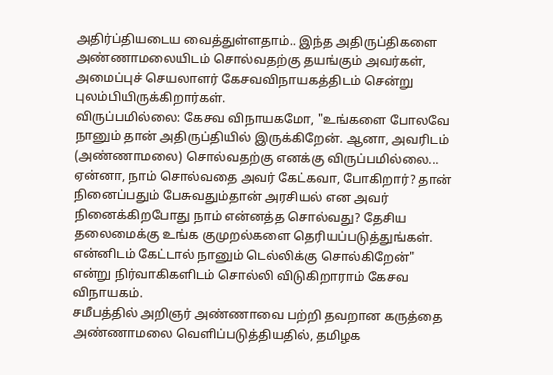அதிர்ப்தியடைய வைத்துள்ளதாம்.. இந்த அதிருப்திகளை அண்ணாமலையிடம் சொல்வதற்கு தயங்கும் அவர்கள், அமைப்புச் செயலாளர் கேசவவிநாயகத்திடம் சென்று புலம்பியிருக்கிறார்கள்.
விருப்பமில்லை: கேசவ விநாயகமோ, "உங்களை போலவே நானும் தான் அதிருப்தியில் இருக்கிறேன். ஆனா, அவரிடம் (அண்ணாமலை) சொல்வதற்கு எனக்கு விருப்பமில்லை... ஏன்னா, நாம் சொல்வதை அவர் கேட்கவா, போகிறார்? தான் நினைப்பதும் பேசுவதும்தான் அரசியல் என அவர் நினைக்கிறபோது நாம் என்னத்த சொல்வது? தேசிய தலைமைக்கு உங்க குமுறல்களை தெரியப்படுத்துங்கள். என்னிடம் கேட்டால் நானும் டெல்லிக்கு சொல்கிறேன்" என்று நிர்வாகிகளிடம் சொல்லி விடுகிறாராம் கேசவ விநாயகம்.
சமீபத்தில் அறிஞர் அண்ணாவை பற்றி தவறான கருத்தை அண்ணாமலை வெளிப்படுத்தியதில், தமிழக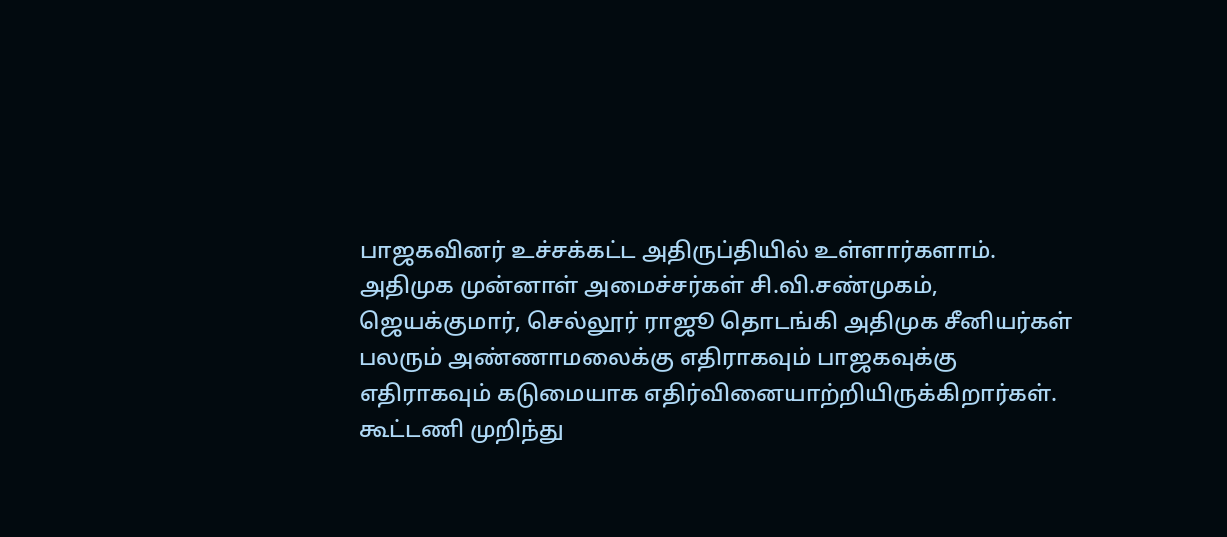பாஜகவினர் உச்சக்கட்ட அதிருப்தியில் உள்ளார்களாம். அதிமுக முன்னாள் அமைச்சர்கள் சி.வி.சண்முகம், ஜெயக்குமார், செல்லூர் ராஜூ தொடங்கி அதிமுக சீனியர்கள் பலரும் அண்ணாமலைக்கு எதிராகவும் பாஜகவுக்கு எதிராகவும் கடுமையாக எதிர்வினையாற்றியிருக்கிறார்கள்.
கூட்டணி முறிந்து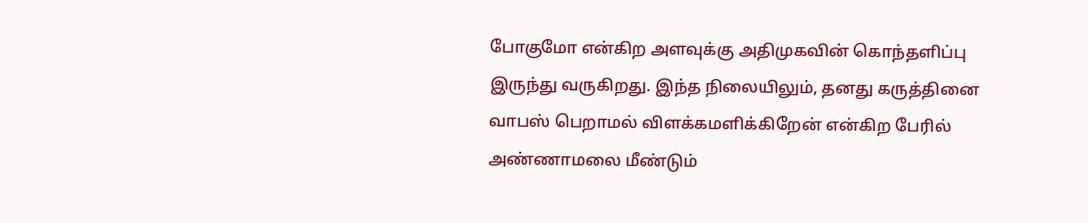போகுமோ என்கிற அளவுக்கு அதிமுகவின் கொந்தளிப்பு இருந்து வருகிறது. இந்த நிலையிலும், தனது கருத்தினை வாபஸ் பெறாமல் விளக்கமளிக்கிறேன் என்கிற பேரில் அண்ணாமலை மீண்டும்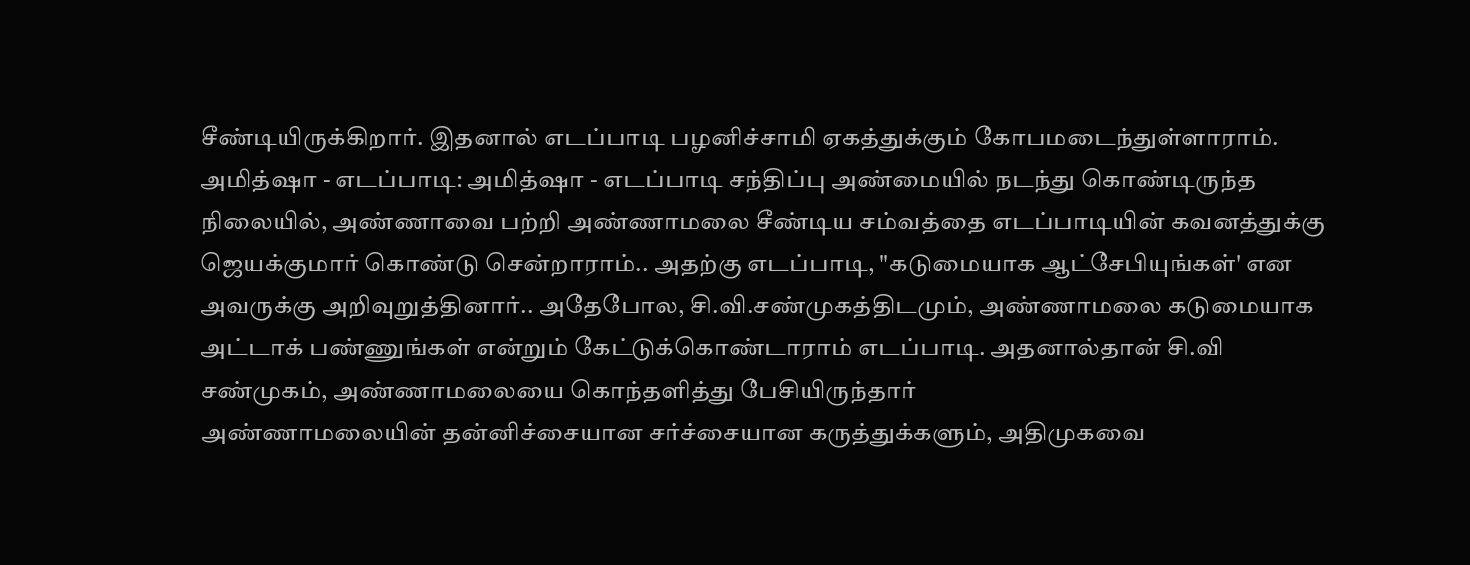சீண்டியிருக்கிறார். இதனால் எடப்பாடி பழனிச்சாமி ஏகத்துக்கும் கோபமடைந்துள்ளாராம்.
அமித்ஷா - எடப்பாடி: அமித்ஷா - எடப்பாடி சந்திப்பு அண்மையில் நடந்து கொண்டிருந்த நிலையில், அண்ணாவை பற்றி அண்ணாமலை சீண்டிய சம்வத்தை எடப்பாடியின் கவனத்துக்கு ஜெயக்குமார் கொண்டு சென்றாராம்.. அதற்கு எடப்பாடி, "கடுமையாக ஆட்சேபியுங்கள்' என அவருக்கு அறிவுறுத்தினார்.. அதேபோல, சி.வி.சண்முகத்திடமும், அண்ணாமலை கடுமையாக அட்டாக் பண்ணுங்கள் என்றும் கேட்டுக்கொண்டாராம் எடப்பாடி. அதனால்தான் சி.வி சண்முகம், அண்ணாமலையை கொந்தளித்து பேசியிருந்தார்
அண்ணாமலையின் தன்னிச்சையான சர்ச்சையான கருத்துக்களும், அதிமுகவை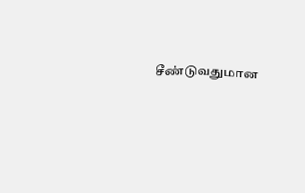சீண்டுவதுமான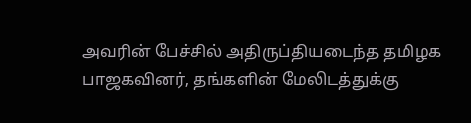அவரின் பேச்சில் அதிருப்தியடைந்த தமிழக பாஜகவினர், தங்களின் மேலிடத்துக்கு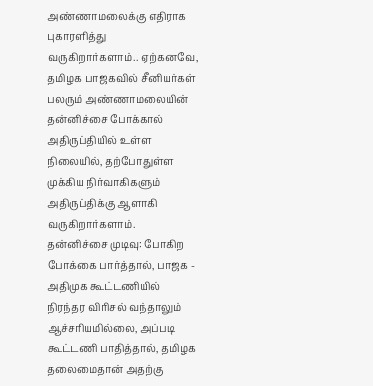அண்ணாமலைக்கு எதிராக புகாரளித்து வருகிறார்களாம்.. ஏற்கனவே, தமிழக பாஜகவில் சீனியர்கள் பலரும் அண்ணாமலையின் தன்னிச்சை போக்கால் அதிருப்தியில் உள்ள நிலையில், தற்போதுள்ள முக்கிய நிர்வாகிகளும் அதிருப்திக்கு ஆளாகி வருகிறார்களாம்.
தன்னிச்சை முடிவு: போகிற போக்கை பார்த்தால், பாஜக - அதிமுக கூட்டணியில் நிரந்தர விரிசல் வந்தாலும் ஆச்சரியமில்லை, அப்படி கூட்டணி பாதித்தால், தமிழக தலைமைதான் அதற்கு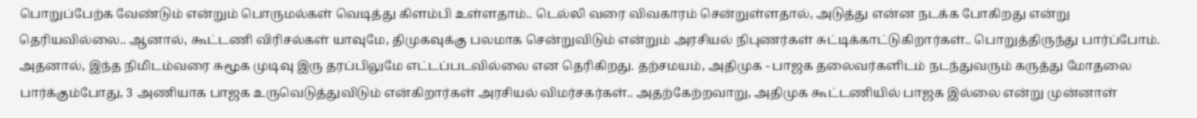பொறுப்பேற்க வேண்டும் என்றும் பொருமல்கள் வெடித்து கிளம்பி உள்ளதாம்.. டெல்லி வரை விவகாரம் சென்றுள்ளதால், அடுத்து என்ன நடக்க போகிறது என்று தெரியவில்லை.. ஆனால், கூட்டணி விரிசல்கள் யாவுமே, திமுகவுக்கு பலமாக சென்றுவிடும் என்றும் அரசியல் நிபுணர்கள் சுட்டிக்காட்டுகிறார்கள்.. பொறுத்திருந்து பார்ப்போம்.
அதனால், இந்த நிமிடம்வரை சுமூக முடிவு இரு தரப்பிலுமே எட்டப்படவில்லை என தெரிகிறது. தற்சமயம், அதிமுக - பாஜக தலைவர்களிடம் நடந்துவரும் கருத்து மோதலை பார்க்கும்போது, 3 அணியாக பாஜக உருவெடுத்துவிடும் என்கிறார்கள் அரசியல் விமர்சகர்கள்.. அதற்கேற்றவாறு, அதிமுக கூட்டணியில் பாஜக இல்லை என்று முன்னாள்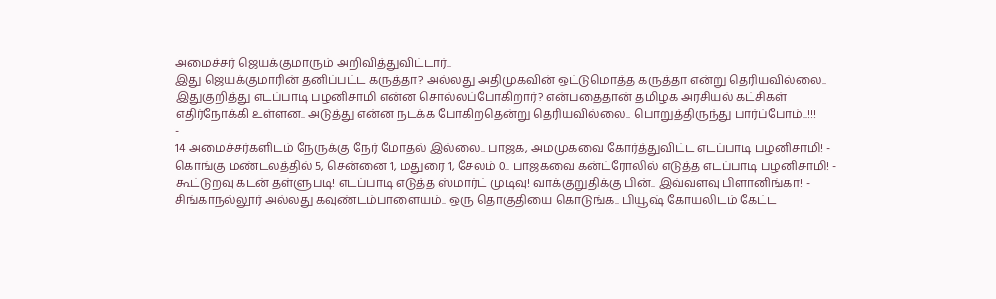அமைச்சர் ஜெயக்குமாரும் அறிவித்துவிட்டார்..
இது ஜெயக்குமாரின் தனிப்பட்ட கருத்தா? அல்லது அதிமுகவின் ஒட்டுமொத்த கருத்தா என்று தெரியவில்லை.. இதுகுறித்து எடப்பாடி பழனிசாமி என்ன சொல்லப்போகிறார்? என்பதைதான் தமிழக அரசியல் கட்சிகள் எதிர்நோக்கி உள்ளன.. அடுத்து என்ன நடக்க போகிறதென்று தெரியவில்லை.. பொறுத்திருந்து பார்ப்போம்..!!!
-
14 அமைச்சர்களிடம் நேருக்கு நேர் மோதல் இல்லை.. பாஜக, அமமுகவை கோர்த்துவிட்ட எடப்பாடி பழனிசாமி! -
கொங்கு மண்டலத்தில் 5, சென்னை 1, மதுரை 1, சேலம் 0.. பாஜகவை கன்ட்ரோலில் எடுத்த எடப்பாடி பழனிசாமி! -
கூட்டுறவு கடன் தள்ளுபடி! எடப்பாடி எடுத்த ஸ்மார்ட் முடிவு! வாக்குறுதிக்கு பின்.. இவ்வளவு பிளானிங்கா! -
சிங்காநல்லூர் அல்லது கவுண்டம்பாளையம்.. ஒரு தொகுதியை கொடுங்க.. பியூஷ் கோயலிடம் கேட்ட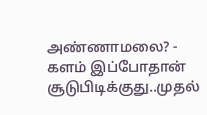அண்ணாமலை? -
களம் இப்போதான் சூடுபிடிக்குது..முதல்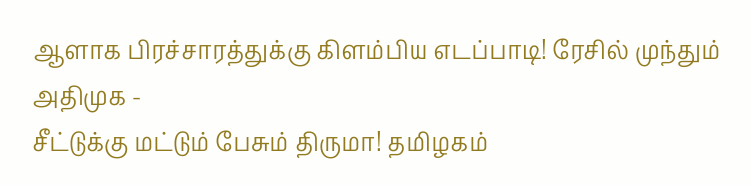ஆளாக பிரச்சாரத்துக்கு கிளம்பிய எடப்பாடி! ரேசில் முந்தும் அதிமுக -
சீட்டுக்கு மட்டும் பேசும் திருமா! தமிழகம்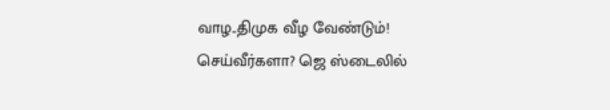வாழ..திமுக வீழ வேண்டும்! செய்வீர்களா? ஜெ ஸ்டைலில்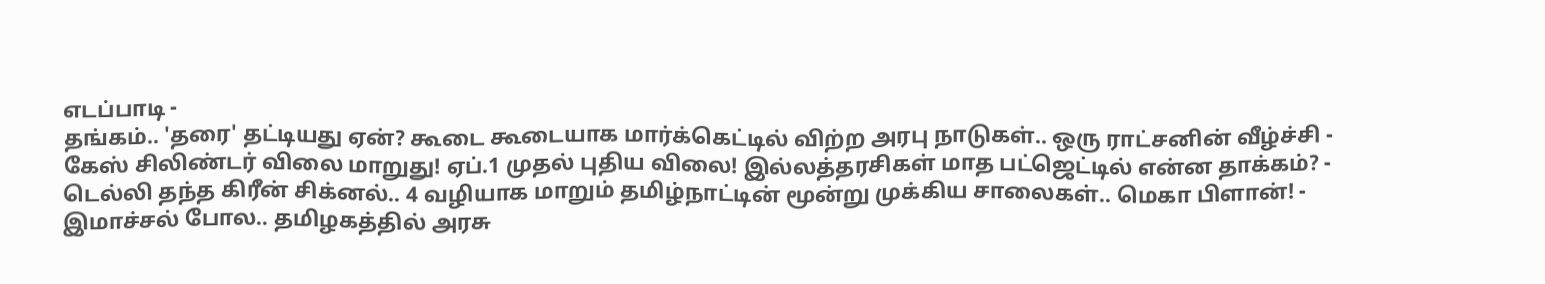எடப்பாடி -
தங்கம்.. 'தரை' தட்டியது ஏன்? கூடை கூடையாக மார்க்கெட்டில் விற்ற அரபு நாடுகள்.. ஒரு ராட்சனின் வீழ்ச்சி -
கேஸ் சிலிண்டர் விலை மாறுது! ஏப்.1 முதல் புதிய விலை! இல்லத்தரசிகள் மாத பட்ஜெட்டில் என்ன தாக்கம்? -
டெல்லி தந்த கிரீன் சிக்னல்.. 4 வழியாக மாறும் தமிழ்நாட்டின் மூன்று முக்கிய சாலைகள்.. மெகா பிளான்! -
இமாச்சல் போல.. தமிழகத்தில் அரசு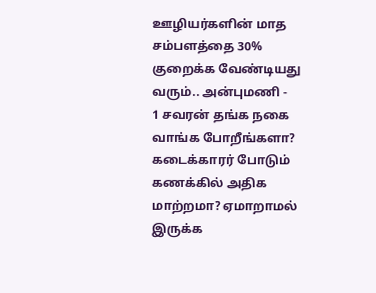ஊழியர்களின் மாத சம்பளத்தை 30% குறைக்க வேண்டியது வரும்.. அன்புமணி -
1 சவரன் தங்க நகை வாங்க போறீங்களா? கடைக்காரர் போடும் கணக்கில் அதிக மாற்றமா? ஏமாறாமல் இருக்க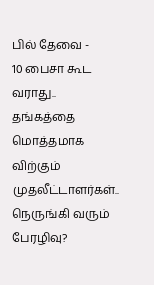பில் தேவை -
10 பைசா கூட வராது.. தங்கத்தை மொத்தமாக விற்கும் முதலீட்டாளர்கள்.. நெருங்கி வரும் பேரழிவு?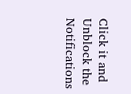Click it and Unblock the Notifications